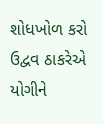શોધખોળ કરો
ઉદ્વવ ઠાકરેએ યોગીને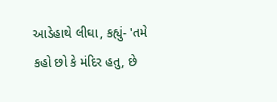આડેહાથે લીઘા, કહ્યું- 'તમે કહો છો કે મંદિર હતુ, છે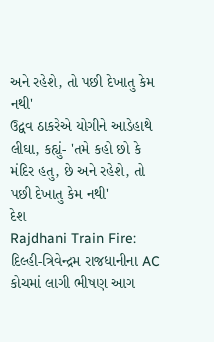અને રહેશે, તો પછી દેખાતુ કેમ નથી'
ઉદ્વવ ઠાકરેએ યોગીને આડેહાથે લીઘા, કહ્યું- 'તમે કહો છો કે મંદિર હતુ, છે અને રહેશે, તો પછી દેખાતુ કેમ નથી'
દેશ
Rajdhani Train Fire: દિલ્હી-ત્રિવેન્દ્રમ રાજધાનીના AC કોચમાં લાગી ભીષણ આગ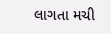લાગતા મચી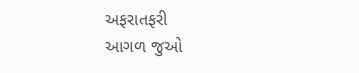અફરાતફરી
આગળ જુઓ